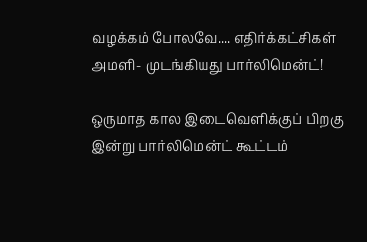வழக்கம் போலவே.... எதிர்க்கட்சிகள் அமளி- முடங்கியது பார்லிமென்ட்!

ஒருமாத கால இடைவெளிக்குப் பிறகு இன்று பார்லிமென்ட் கூட்டம்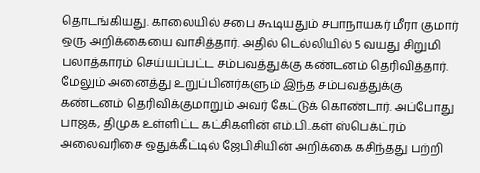தொடங்கியது. காலையில் சபை கூடியதும் சபாநாயகர் மீரா குமார் ஒரு அறிக்கையை வாசித்தார். அதில் டெல்லியில் 5 வயது சிறுமி பலாத்காரம் செய்யப்பட்ட சம்பவத்துக்கு கண்டனம் தெரிவித்தார். மேலும் அனைத்து உறுப்பினர்களும் இந்த சம்பவத்துக்கு கண்டனம் தெரிவிக்குமாறும் அவர் கேட்டுக் கொண்டார். அப்போது பாஜக, திமுக உள்ளிட்ட கட்சிகளின் எம்.பி..கள் ஸ்பெக்ட்ரம் அலைவரிசை ஒதுக்கீட்டில் ஜேபிசியின் அறிக்கை கசிந்தது பற்றி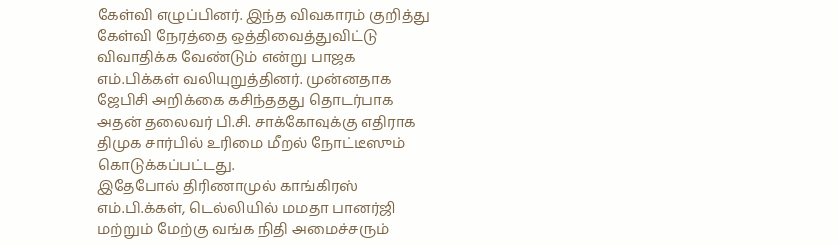கேள்வி எழுப்பினர். இந்த விவகாரம் குறித்து கேள்வி நேரத்தை ஒத்திவைத்துவிட்டு விவாதிக்க வேண்டும் என்று பாஜக எம்.பிக்கள் வலியுறுத்தினர். முன்னதாக ஜேபிசி அறிக்கை கசிந்ததது தொடர்பாக அதன் தலைவர் பி.சி. சாக்கோவுக்கு எதிராக திமுக சார்பில் உரிமை மீறல் நோட்டீஸும் கொடுக்கப்பட்டது.
இதேபோல் திரிணாமுல் காங்கிரஸ் எம்.பி.க்கள், டெல்லியில் மமதா பானர்ஜி மற்றும் மேற்கு வங்க நிதி அமைச்சரும்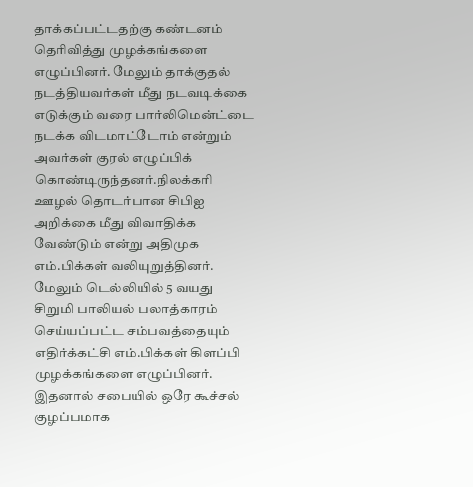தாக்கப்பட்டதற்கு கண்டனம் தெரிவித்து முழக்கங்களை எழுப்பினர். மேலும் தாக்குதல் நடத்தியவர்கள் மீது நடவடிக்கை எடுக்கும் வரை பார்லிமென்ட்டை நடக்க விடமாட்டோம் என்றும் அவர்கள் குரல் எழுப்பிக் கொண்டிருந்தனர்.நிலக்கரி ஊழல் தொடர்பான சிபிஐ அறிக்கை மீது விவாதிக்க வேண்டும் என்று அதிமுக எம்.பிக்கள் வலியுறுத்தினர்.
மேலும் டெல்லியில் 5 வயது சிறுமி பாலியல் பலாத்காரம் செய்யப்பட்ட சம்பவத்தையும் எதிர்க்கட்சி எம்.பிக்கள் கிளப்பி முழக்கங்களை எழுப்பினர். இதனால் சபையில் ஒரே கூச்சல் குழப்பமாக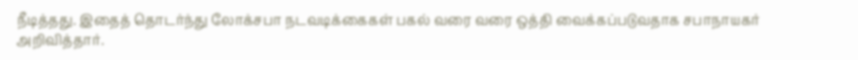நீடித்தது. இதைத் தொடர்ந்து லோக்சபா நடவடிக்கைகள் பகல் வரை வரை ஒத்தி வைக்கப்படுவதாக சபாநாயகர் அறிவித்தார்.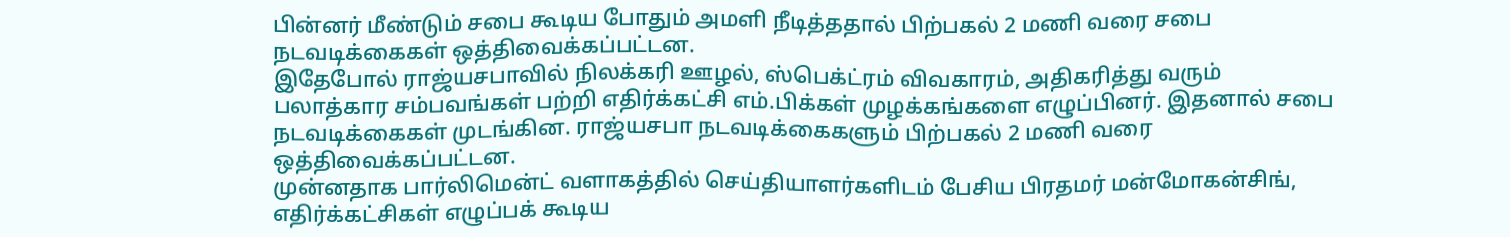பின்னர் மீண்டும் சபை கூடிய போதும் அமளி நீடித்ததால் பிற்பகல் 2 மணி வரை சபை நடவடிக்கைகள் ஒத்திவைக்கப்பட்டன.
இதேபோல் ராஜ்யசபாவில் நிலக்கரி ஊழல், ஸ்பெக்ட்ரம் விவகாரம், அதிகரித்து வரும் பலாத்கார சம்பவங்கள் பற்றி எதிர்க்கட்சி எம்.பிக்கள் முழக்கங்களை எழுப்பினர். இதனால் சபை நடவடிக்கைகள் முடங்கின. ராஜ்யசபா நடவடிக்கைகளும் பிற்பகல் 2 மணி வரை ஒத்திவைக்கப்பட்டன.
முன்னதாக பார்லிமென்ட் வளாகத்தில் செய்தியாளர்களிடம் பேசிய பிரதமர் மன்மோகன்சிங், எதிர்க்கட்சிகள் எழுப்பக் கூடிய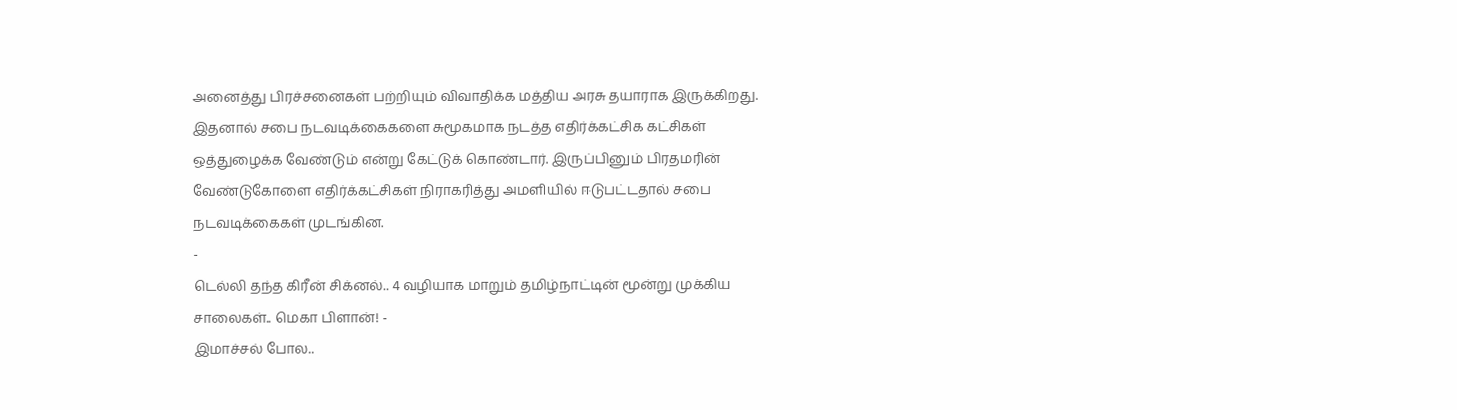அனைத்து பிரச்சனைகள் பற்றியும் விவாதிக்க மத்திய அரசு தயாராக இருக்கிறது. இதனால் சபை நடவடிக்கைகளை சுமூகமாக நடத்த எதிர்க்கட்சிக கட்சிகள் ஒத்துழைக்க வேண்டும் என்று கேட்டுக் கொண்டார். இருப்பினும் பிரதமரின் வேண்டுகோளை எதிர்க்கட்சிகள் நிராகரித்து அமளியில் ஈடுபட்டதால் சபை நடவடிக்கைகள் முடங்கின.
-
டெல்லி தந்த கிரீன் சிக்னல்.. 4 வழியாக மாறும் தமிழ்நாட்டின் மூன்று முக்கிய சாலைகள்.. மெகா பிளான்! -
இமாச்சல் போல..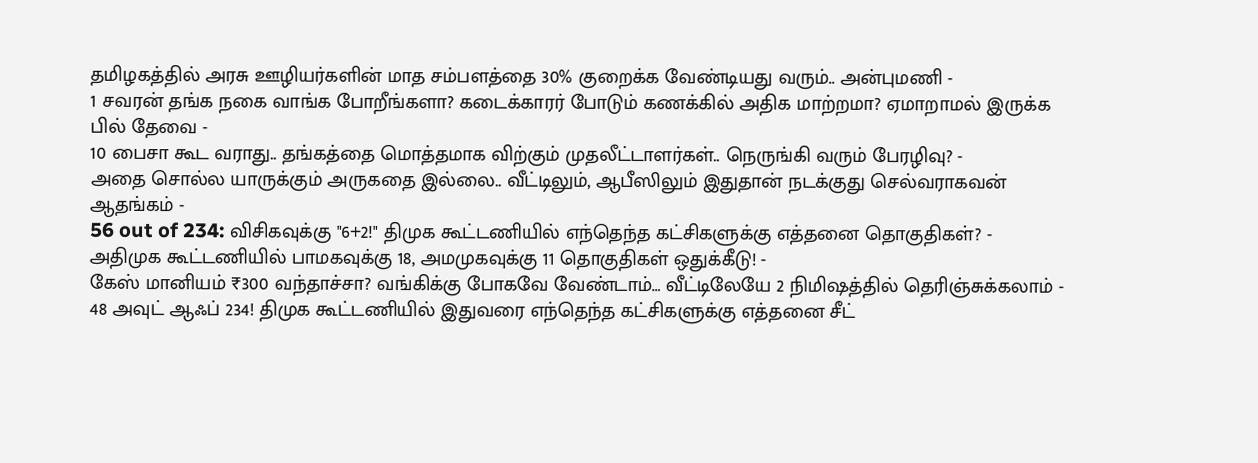தமிழகத்தில் அரசு ஊழியர்களின் மாத சம்பளத்தை 30% குறைக்க வேண்டியது வரும்.. அன்புமணி -
1 சவரன் தங்க நகை வாங்க போறீங்களா? கடைக்காரர் போடும் கணக்கில் அதிக மாற்றமா? ஏமாறாமல் இருக்க பில் தேவை -
10 பைசா கூட வராது.. தங்கத்தை மொத்தமாக விற்கும் முதலீட்டாளர்கள்.. நெருங்கி வரும் பேரழிவு? -
அதை சொல்ல யாருக்கும் அருகதை இல்லை.. வீட்டிலும், ஆபீஸிலும் இதுதான் நடக்குது செல்வராகவன் ஆதங்கம் -
56 out of 234: விசிகவுக்கு "6+2!" திமுக கூட்டணியில் எந்தெந்த கட்சிகளுக்கு எத்தனை தொகுதிகள்? -
அதிமுக கூட்டணியில் பாமகவுக்கு 18, அமமுகவுக்கு 11 தொகுதிகள் ஒதுக்கீடு! -
கேஸ் மானியம் ₹300 வந்தாச்சா? வங்கிக்கு போகவே வேண்டாம்… வீட்டிலேயே 2 நிமிஷத்தில் தெரிஞ்சுக்கலாம் -
48 அவுட் ஆஃப் 234! திமுக கூட்டணியில் இதுவரை எந்தெந்த கட்சிகளுக்கு எத்தனை சீட்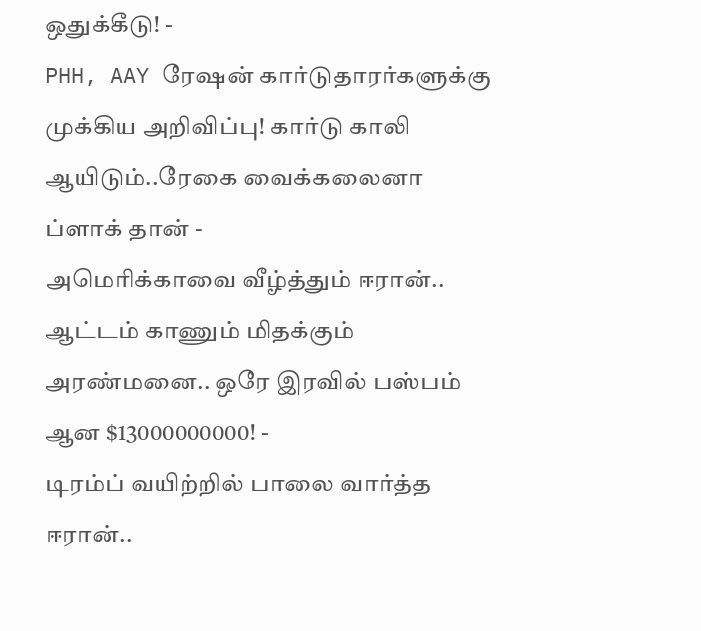ஒதுக்கீடு! -
PHH, AAY ரேஷன் கார்டுதாரர்களுக்கு முக்கிய அறிவிப்பு! கார்டு காலி ஆயிடும்..ரேகை வைக்கலைனா ப்ளாக் தான் -
அமெரிக்காவை வீழ்த்தும் ஈரான்.. ஆட்டம் காணும் மிதக்கும் அரண்மனை.. ஒரே இரவில் பஸ்பம் ஆன $13000000000! -
டிரம்ப் வயிற்றில் பாலை வார்த்த ஈரான்..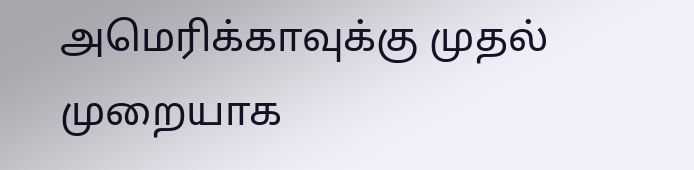அமெரிக்காவுக்கு முதல் முறையாக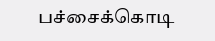பச்சைக்கொடி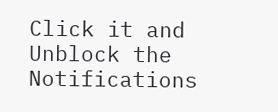Click it and Unblock the Notifications